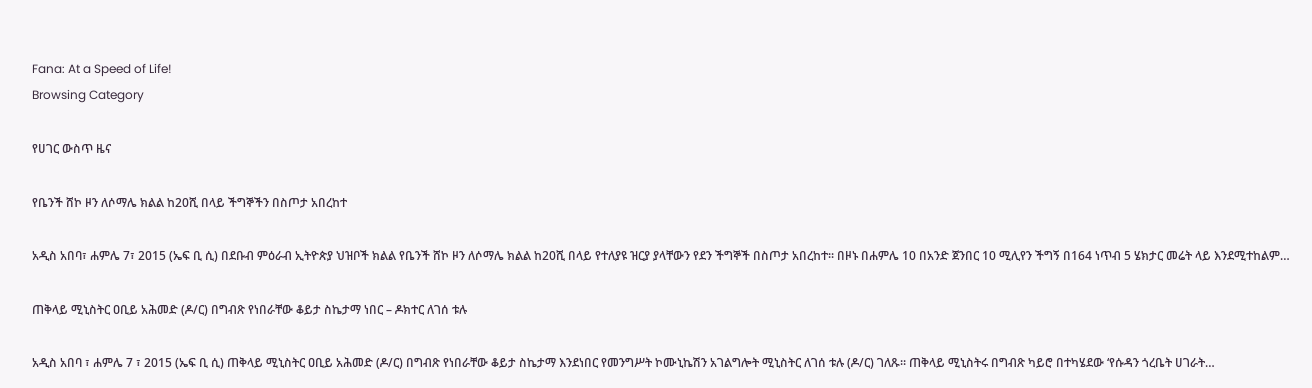Fana: At a Speed of Life!
Browsing Category

የሀገር ውስጥ ዜና

የቤንች ሸኮ ዞን ለሶማሌ ክልል ከ20ሺ በላይ ችግኞችን በስጦታ አበረከተ

አዲስ አበባ፣ ሐምሌ 7፣ 2015 (ኤፍ ቢ ሲ) በደቡብ ምዕራብ ኢትዮጵያ ህዝቦች ክልል የቤንች ሸኮ ዞን ለሶማሌ ክልል ከ20ሺ በላይ የተለያዩ ዝርያ ያላቸውን የደን ችግኞች በስጦታ አበረከተ፡፡ በዞኑ በሐምሌ 10 በአንድ ጀንበር 10 ሚሊየን ችግኝ በ164 ነጥብ 5 ሄክታር መሬት ላይ እንደሚተከልም…

ጠቅላይ ሚኒስትር ዐቢይ አሕመድ (ዶ/ር) በግብጽ የነበራቸው ቆይታ ስኬታማ ነበር – ዶክተር ለገሰ ቱሉ

አዲስ አበባ ፣ ሐምሌ 7 ፣ 2015 (ኤፍ ቢ ሲ) ጠቅላይ ሚኒስትር ዐቢይ አሕመድ (ዶ/ር) በግብጽ የነበራቸው ቆይታ ስኬታማ እንደነበር የመንግሥት ኮሙኒኬሽን አገልግሎት ሚኒስትር ለገሰ ቱሉ (ዶ/ር) ገለጹ። ጠቅላይ ሚኒስትሩ በግብጽ ካይሮ በተካሄደው ‘የሱዳን ጎረቤት ሀገራት…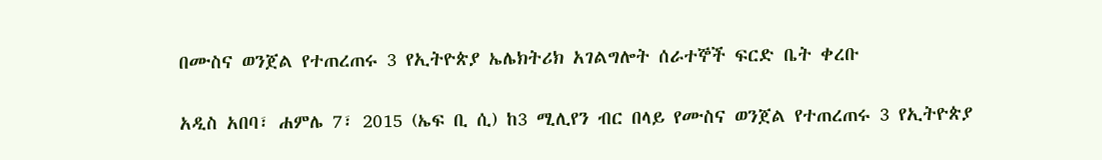በሙስና ወንጀል የተጠረጠሩ 3 የኢትዮጵያ ኤሌክትሪክ አገልግሎት ሰራተኞች ፍርድ ቤት ቀረቡ

አዲስ አበባ፣ ሐምሌ 7፣ 2015 (ኤፍ ቢ ሲ) ከ3 ሚሊየን ብር በላይ የሙስና ወንጀል የተጠረጠሩ 3 የኢትዮጵያ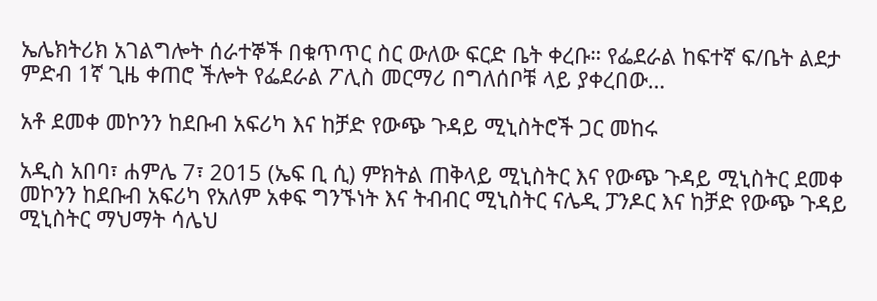ኤሌክትሪክ አገልግሎት ሰራተኞች በቁጥጥር ስር ውለው ፍርድ ቤት ቀረቡ። የፌደራል ከፍተኛ ፍ/ቤት ልደታ ምድብ 1ኛ ጊዜ ቀጠሮ ችሎት የፌደራል ፖሊስ መርማሪ በግለሰቦቹ ላይ ያቀረበው…

አቶ ደመቀ መኮንን ከደቡብ አፍሪካ እና ከቻድ የውጭ ጉዳይ ሚኒስትሮች ጋር መከሩ

አዲስ አበባ፣ ሐምሌ 7፣ 2015 (ኤፍ ቢ ሲ) ምክትል ጠቅላይ ሚኒስትር እና የውጭ ጉዳይ ሚኒስትር ደመቀ መኮንን ከደቡብ አፍሪካ የአለም አቀፍ ግንኙነት እና ትብብር ሚኒስትር ናሌዲ ፓንዶር እና ከቻድ የውጭ ጉዳይ ሚኒስትር ማህማት ሳሌህ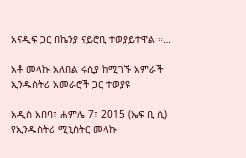አናዲፍ ጋር በኬንያ ናይሮቢ ተወያይተዋል ።…

አቶ መላኩ አለበል ሩሲያ ከሚገኙ አምራች ኢንዱስትሪ አመራሮች ጋር ተወያዩ

አዲስ አበባ፣ ሐምሌ 7፣ 2015 (ኤፍ ቢ ሲ) የኢንዱስትሪ ሚኒስትር መላኩ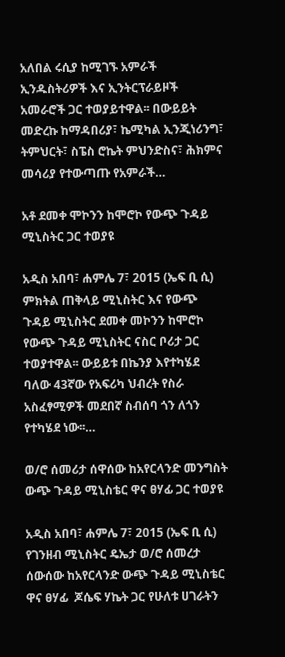አለበል ሩሲያ ከሚገኙ አምራች ኢንዱስትሪዎች እና ኢንትርፕራይዞች አመራሮች ጋር ተወያይተዋል፡፡ በውይይት መድረኩ ከማዳበሪያ፣ ኬሚካል ኢንጂነሪንግ፣ ትምህርት፣ ስፔስ ሮኬት ምህንድስና፣ ሕክምና መሳሪያ የተውጣጡ የአምራች…

አቶ ደመቀ ሞኮንን ከሞሮኮ የውጭ ጉዳይ ሚኒስትር ጋር ተወያዩ

አዲስ አበባ፣ ሐምሌ 7፣ 2015 (ኤፍ ቢ ሲ) ምክትል ጠቅላይ ሚኒስትር እና የውጭ ጉዳይ ሚኒስትር ደመቀ መኮንን ከሞሮኮ የውጭ ጉዳይ ሚኒስትር ናስር ቦሪታ ጋር ተወያተዋል፡፡ ውይይቱ በኬንያ እየተካሄደ ባለው 43ኛው የአፍሪካ ህብረት የስራ አስፈፃሚዎች መደበኛ ስብሰባ ጎን ለጎን የተካሄደ ነው፡፡…

ወ/ሮ ሰመሪታ ሰዋሰው ከአየርላንድ መንግስት ውጭ ጉዳይ ሚኒስቴር ዋና ፀሃፊ ጋር ተወያዩ

አዲስ አበባ፣ ሐምሌ 7፣ 2015 (ኤፍ ቢ ሲ) የገንዘብ ሚኒስትር ዴኤታ ወ/ሮ ሰመረታ ሰውሰው ከአየርላንድ ውጭ ጉዳይ ሚኒስቴር ዋና ፀሃፊ  ጆሴፍ ሃኬት ጋር የሁለቱ ሀገራትን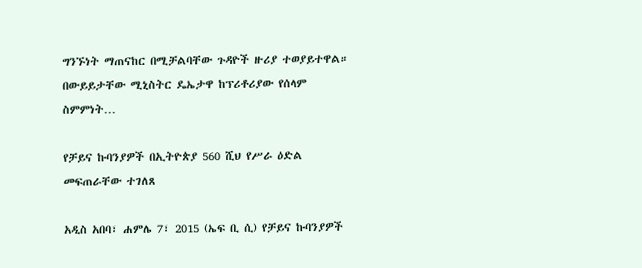ግንኙነት ማጠናከር በሚቻልባቸው ጉዳዮች ዙሪያ ተወያይተዋል። በውይይታቸው ሚኒስትር ዴኤታዋ ከፕሪቶሪያው የሰላም ስምምነት…

የቻይና ኩባንያዎች በኢትዮጵያ 560 ሺህ የሥራ ዕድል መፍጠራቸው ተገለጸ

አዲስ አበባ፣ ሐምሌ 7፣ 2015 (ኤፍ ቢ ሲ) የቻይና ኩባንያዎች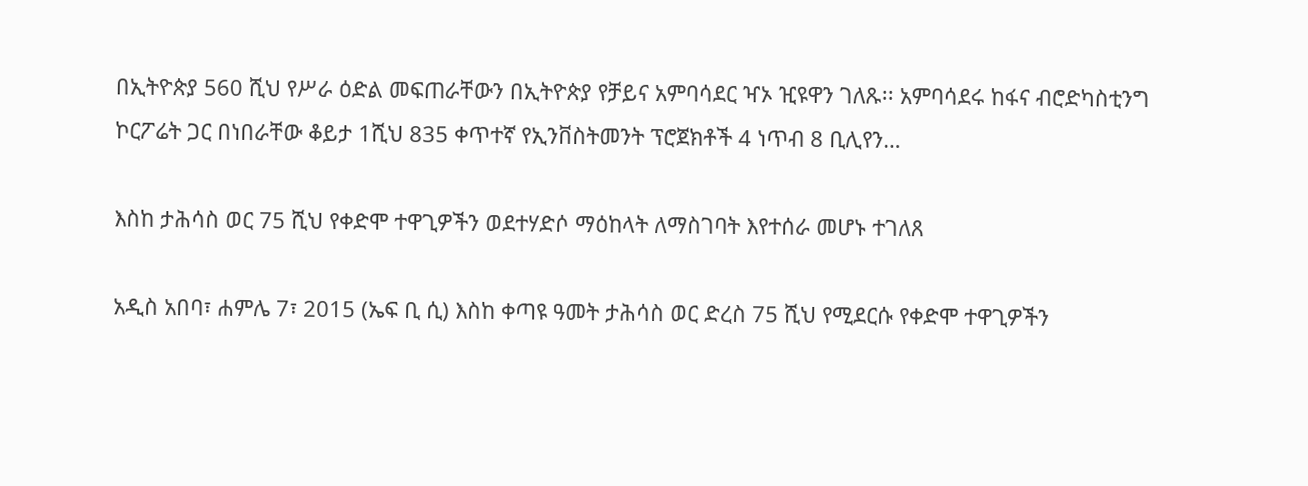በኢትዮጵያ 560 ሺህ የሥራ ዕድል መፍጠራቸውን በኢትዮጵያ የቻይና አምባሳደር ዣኦ ዢዩዋን ገለጹ፡፡ አምባሳደሩ ከፋና ብሮድካስቲንግ ኮርፖሬት ጋር በነበራቸው ቆይታ 1ሺህ 835 ቀጥተኛ የኢንቨስትመንት ፕሮጀክቶች 4 ነጥብ 8 ቢሊየን…

እስከ ታሕሳስ ወር 75 ሺህ የቀድሞ ተዋጊዎችን ወደተሃድሶ ማዕከላት ለማስገባት እየተሰራ መሆኑ ተገለጸ

አዲስ አበባ፣ ሐምሌ 7፣ 2015 (ኤፍ ቢ ሲ) እስከ ቀጣዩ ዓመት ታሕሳስ ወር ድረስ 75 ሺህ የሚደርሱ የቀድሞ ተዋጊዎችን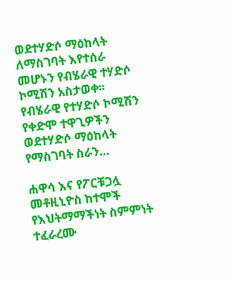ወደተሃድሶ ማዕከላት ለማስገባት እየተሰራ መሆኑን የብሄራዊ ተሃድሶ ኮሚሽን አስታወቀ፡፡ የብሄራዊ የተሃድሶ ኮሚሽን የቀድሞ ተዋጊዎችን ወደተሃድሶ ማዕከላት የማስገባት ስራን…

ሐዋሳ እና የፖርቹጋሏ መቶዚኒዮስ ከተሞች የእህትማማችነት ስምምነት ተፈራረሙ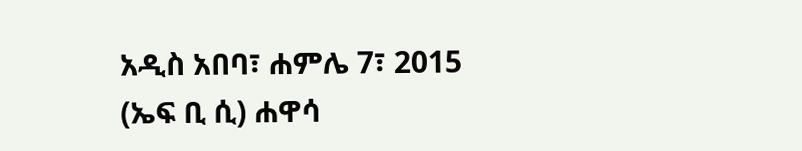አዲስ አበባ፣ ሐምሌ 7፣ 2015 (ኤፍ ቢ ሲ) ሐዋሳ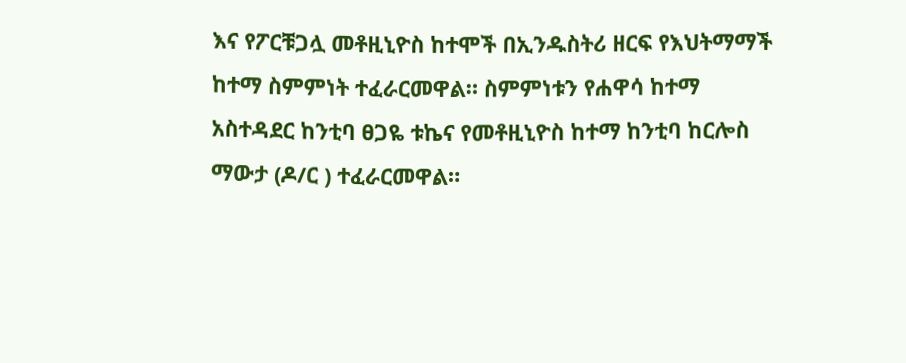እና የፖርቹጋሏ መቶዚኒዮስ ከተሞች በኢንዱስትሪ ዘርፍ የእህትማማች ከተማ ስምምነት ተፈራርመዋል። ስምምነቱን የሐዋሳ ከተማ አስተዳደር ከንቲባ ፀጋዬ ቱኬና የመቶዚኒዮስ ከተማ ከንቲባ ከርሎስ ማውታ (ዶ/ር ) ተፈራርመዋል።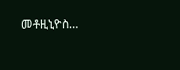መቶዚኒዮስ…